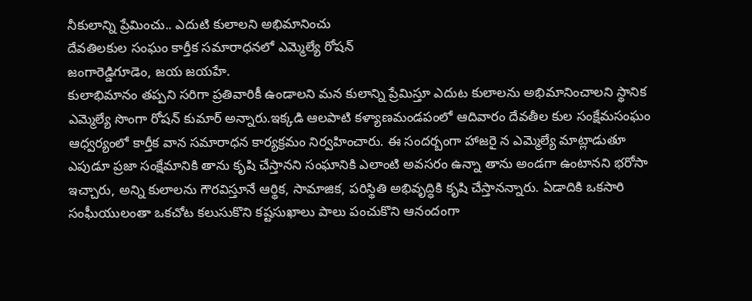నీకులాన్ని ప్రేమించు.. ఎదుటి కులాలని అభిమానించు
దేవతిలకుల సంఘం కార్తీక సమారాధనలో ఎమ్మెల్యే రోషన్
జంగారెడ్డిగూడెం, జయ జయహే.
కులాభిమానం తప్పని సరిగా ప్రతివారికీ ఉండాలని మన కులాన్ని ప్రేమిస్తూ ఎదుట కులాలను అభిమానించాలని స్థానిక ఎమ్మెల్యే సొంగా రోషన్ కుమార్ అన్నారు.ఇక్కడి ఆలపాటి కళ్యాణమండపంలో ఆదివారం దేవతీల కుల సంక్షేమసంఘం ఆధ్వర్యంలో కార్తీక వాన సమారాధన కార్యక్రమం నిర్వహించారు. ఈ సందర్బంగా హాజరై న ఎమ్మెల్యే మాట్లాడుతూ ఎపుడూ ప్రజా సంక్షేమానికి తాను కృషి చేస్తానని సంఘానికి ఎలాంటి అవసరం ఉన్నా తాను అండగా ఉంటానని భరోసా ఇచ్చారు, అన్ని కులాలను గౌరవిస్తూనే ఆర్థిక, సామాజిక, పరిస్థితి అభివృద్ధికి కృషి చేస్తానన్నారు. ఏడాదికి ఒకసారి సంఘీయులంతా ఒకచోట కలుసుకొని కష్టసుఖాలు పాలు పంచుకొని ఆనందంగా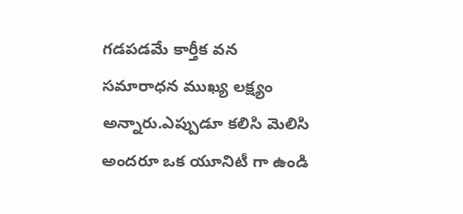గడపడమే కార్తీక వన సమారాధన ముఖ్య లక్ష్యం అన్నారు.ఎప్పుడూ కలిసి మెలిసి అందరూ ఒక యూనిటీ గా ఉండి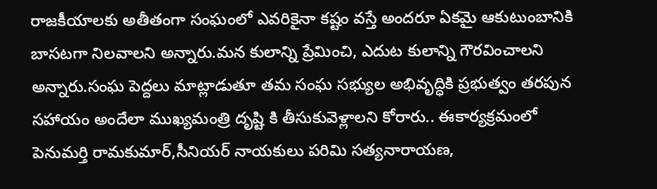రాజకీయాలకు అతీతంగా సంఘంలో ఎవరికైనా కష్టం వస్తే అందరూ ఏకమై ఆకుటుంబానికి బాసటగా నిలవాలని అన్నారు.మన కులాన్ని ప్రేమించి, ఎదుట కులాన్ని గౌరవించాలని అన్నారు.సంఘ పెద్దలు మాట్లాడుతూ తమ సంఘ సభ్యుల అభివృద్ధికి ప్రభుత్వం తరపున సహాయం అందేలా ముఖ్యమంత్రి దృష్టి కి తీసుకువెళ్లాలని కోరారు.. ఈకార్యక్రమంలో పెనుమర్తి రామకుమార్,సీనియర్ నాయకులు పరిమి సత్యనారాయణ,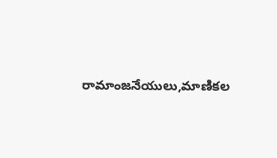రామాంజనేయులు,మాణికల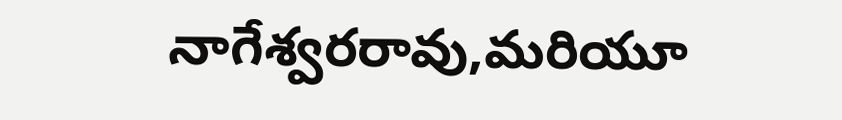నాగేశ్వరరావు,మరియూ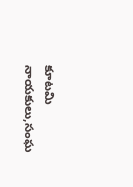కూటమి నాయకులు,సంఘ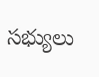సభ్యులు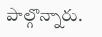పాల్గొన్నారు.